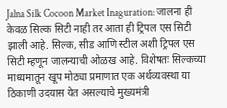Jalna Silk Cocoon Market Inaguration: जालना ही केवळ सिल्क सिटी नाही तर आता ही ट्रिपल एस सिटी झाली आहे. सिल्क, सीड आणि स्टील अशी ट्रिपल एस सिटी म्हणून जालन्याची ओळख आहे. विशेषतः सिल्कच्या माध्यमातून खूप मोठ्या प्रमाणात एक अर्थव्यवस्था या ठिकाणी उदयास येत असल्याचे मुख्यमंत्री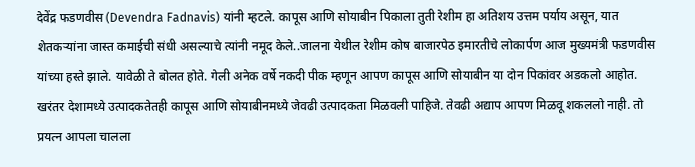देवेंद्र फडणवीस (Devendra Fadnavis) यांनी म्हटले. कापूस आणि सोयाबीन पिकाला तुती रेशीम हा अतिशय उत्तम पर्याय असून, यात शेतकऱ्यांना जास्त कमाईची संधी असल्याचे त्यांनी नमूद केले..जालना येथील रेशीम कोष बाजारपेठ इमारतीचे लोकार्पण आज मुख्यमंत्री फडणवीस यांच्या हस्ते झाले. यावेळी ते बोलत होते. गेली अनेक वर्षे नकदी पीक म्हणून आपण कापूस आणि सोयाबीन या दोन पिकांवर अडकलो आहोत. खरंतर देशामध्ये उत्पादकतेतही कापूस आणि सोयाबीनमध्ये जेवढी उत्पादकता मिळवली पाहिजे. तेवढी अद्याप आपण मिळवू शकललो नाही. तो प्रयत्न आपला चालला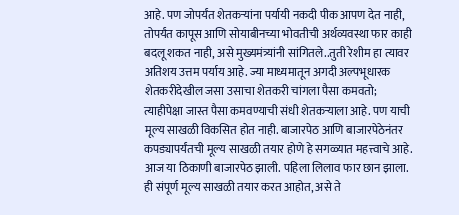आहे. पण जोपर्यंत शेतकऱ्यांना पर्यायी नकदी पीक आपण देत नाही, तोपर्यंत कापूस आणि सोयाबीनच्या भोवतीची अर्थव्यवस्था फार काही बदलू शकत नाही, असे मुख्यमंत्र्यांनी सांगितले..तुती रेशीम हा त्यावर अतिशय उत्तम पर्याय आहे. ज्या माध्यमातून अगदी अल्पभूधारक शेतकरीदेखील जसा उसाचा शेतकरी चांगला पैसा कमवतो; त्याहीपेक्षा जास्त पैसा कमवण्याची संधी शेतकऱ्याला आहे. पण याची मूल्य साखळी विकसित होत नाही. बाजारपेठ आणि बाजारपेठेनंतर कपड्यापर्यंतची मूल्य साखळी तयार होणे हे सगळ्यात महत्त्वाचे आहे. आज या ठिकाणी बाजारपेठ झाली. पहिला लिलाव फार छान झाला. ही संपूर्ण मूल्य साखळी तयार करत आहोत, असे ते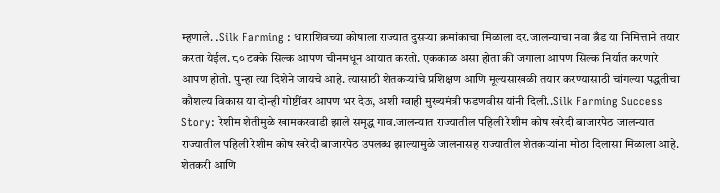म्हणाले. .Silk Farming : धाराशिवच्या कोषाला राज्यात दुसऱ्या क्रमांकाचा मिळाला दर.जालन्याचा नवा ब्रँड या निमित्ताने तयार करता येईल. ८० टक्के सिल्क आपण चीनमधून आयात करतो. एककाळ असा होता की जगाला आपण सिल्क निर्यात करणारे आपण होतो. पुन्हा त्या दिशेने जायचे आहे. त्यासाठी शेतकऱ्यांचे प्रशिक्षण आणि मूल्यसाखळी तयार करण्यासाठी चांगल्या पद्धतीचा कौशल्य विकास या दोन्ही गोष्टींवर आपण भर देऊ, अशी ग्वाही मुख्यमंत्री फडणवीस यांनी दिली..Silk Farming Success Story: रेशीम शेतीमुळे खामकरवाडी झाले समृद्ध गाव.जालन्यात राज्यातील पहिली रेशीम कोष खरेदी बाजारपेठ जालन्यात राज्यातील पहिली रेशीम कोष खरेदी बाजारपेठ उपलब्ध झाल्यामुळे जालनासह राज्यातील शेतकऱ्यांना मोठा दिलासा मिळाला आहे. शेतकरी आणि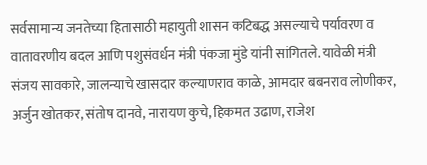सर्वसामान्य जनतेच्या हितासाठी महायुती शासन कटिबद्ध असल्याचे पर्यावरण व वातावरणीय बदल आणि पशुसंवर्धन मंत्री पंकजा मुंडे यांनी सांगितले. यावेळी मंत्री संजय सावकारे, जालन्याचे खासदार कल्याणराव काळे, आमदार बबनराव लोणीकर, अर्जुन खोतकर, संतोष दानवे, नारायण कुचे, हिकमत उढाण, राजेश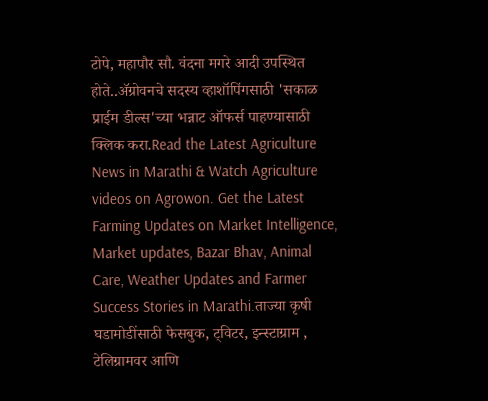टोपे, महापौर सौ. वंदना मगरे आदी उपस्थित होते..ॲग्रोवनचे सदस्य व्हाशॉपिंगसाठी 'सकाळ प्राईम डील्स'च्या भन्नाट ऑफर्स पाहण्यासाठी क्लिक करा.Read the Latest Agriculture News in Marathi & Watch Agriculture videos on Agrowon. Get the Latest Farming Updates on Market Intelligence, Market updates, Bazar Bhav, Animal Care, Weather Updates and Farmer Success Stories in Marathi.ताज्या कृषी घडामोडींसाठी फेसबुक, ट्विटर, इन्स्टाग्राम , टेलिग्रामवर आणि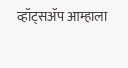व्हॉट्सॲप आम्हाला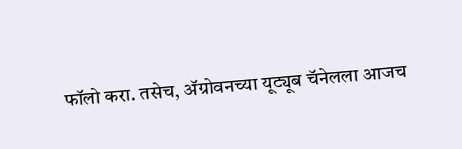फॉलो करा. तसेच, ॲग्रोवनच्या यूट्यूब चॅनेलला आजच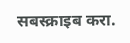सबस्क्राइब करा.